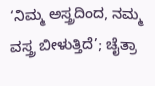‘ನಿಮ್ಮ ಅಸ್ತ್ರದಿಂದ, ನಮ್ಮ ವಸ್ತ್ರ ಬೀಳುತ್ತಿದೆ’; ಚೈತ್ರಾ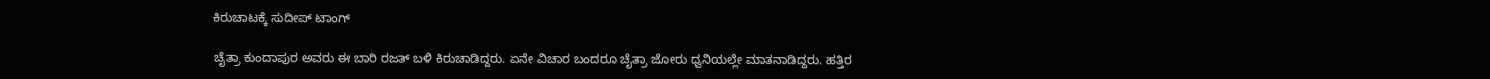ಕಿರುಚಾಟಕ್ಕೆ ಸುದೀಪ್ ಟಾಂಗ್

ಚೈತ್ರಾ ಕುಂದಾಪುರ ಅವರು ಈ ಬಾರಿ ರಜತ್ ಬಳಿ ಕಿರುಚಾಡಿದ್ದರು. ಏನೇ ವಿಚಾರ ಬಂದರೂ ಚೈತ್ರಾ ಜೋರು ಧ್ವನಿಯಲ್ಲೇ ಮಾತನಾಡಿದ್ದರು. ಹತ್ತಿರ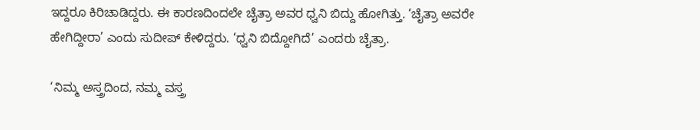ಇದ್ದರೂ ಕಿರಿಚಾಡಿದ್ದರು. ಈ ಕಾರಣದಿಂದಲೇ ಚೈತ್ರಾ ಅವರ ಧ್ವನಿ ಬಿದ್ದು ಹೋಗಿತ್ತು. ‘ಚೈತ್ರಾ ಅವರೇ ಹೇಗಿದ್ದೀರಾ’ ಎಂದು ಸುದೀಪ್ ಕೇಳಿದ್ದರು. ‘ಧ್ವನಿ ಬಿದ್ದೋಗಿದೆ’ ಎಂದರು ಚೈತ್ರಾ.

‘ನಿಮ್ಮ ಅಸ್ತ್ರದಿಂದ, ನಮ್ಮ ವಸ್ತ್ರ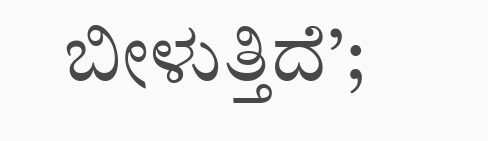ಬೀಳುತ್ತಿದೆ’;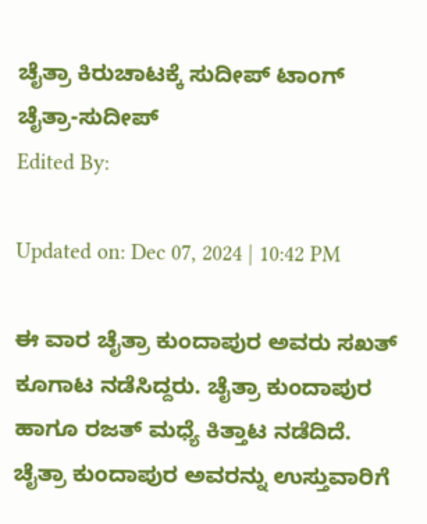ಚೈತ್ರಾ ಕಿರುಚಾಟಕ್ಕೆ ಸುದೀಪ್ ಟಾಂಗ್
ಚೈತ್ರಾ-ಸುದೀಪ್
Edited By:

Updated on: Dec 07, 2024 | 10:42 PM

ಈ ವಾರ ಚೈತ್ರಾ ಕುಂದಾಪುರ ಅವರು ಸಖತ್ ಕೂಗಾಟ ನಡೆಸಿದ್ದರು. ಚೈತ್ರಾ ಕುಂದಾಪುರ ಹಾಗೂ ರಜತ್ ಮಧ್ಯೆ ಕಿತ್ತಾಟ ನಡೆದಿದೆ. ಚೈತ್ರಾ ಕುಂದಾಪುರ ಅವರನ್ನು ಉಸ್ತುವಾರಿಗೆ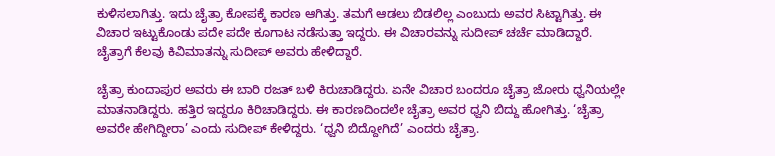ಕುಳಿಸಲಾಗಿತ್ತು. ಇದು ಚೈತ್ರಾ ಕೋಪಕ್ಕೆ ಕಾರಣ ಆಗಿತ್ತು. ತಮಗೆ ಆಡಲು ಬಿಡಲಿಲ್ಲ ಎಂಬುದು ಅವರ ಸಿಟ್ಟಾಗಿತ್ತು. ಈ ವಿಚಾರ ಇಟ್ಟುಕೊಂಡು ಪದೇ ಪದೇ ಕೂಗಾಟ ನಡೆಸುತ್ತಾ ಇದ್ದರು. ಈ ವಿಚಾರವನ್ನು ಸುದೀಪ್ ಚರ್ಚೆ ಮಾಡಿದ್ದಾರೆ. ಚೈತ್ರಾಗೆ ಕೆಲವು ಕಿವಿಮಾತನ್ನು ಸುದೀಪ್ ಅವರು ಹೇಳಿದ್ದಾರೆ.

ಚೈತ್ರಾ ಕುಂದಾಪುರ ಅವರು ಈ ಬಾರಿ ರಜತ್ ಬಳಿ ಕಿರುಚಾಡಿದ್ದರು. ಏನೇ ವಿಚಾರ ಬಂದರೂ ಚೈತ್ರಾ ಜೋರು ಧ್ವನಿಯಲ್ಲೇ ಮಾತನಾಡಿದ್ದರು. ಹತ್ತಿರ ಇದ್ದರೂ ಕಿರಿಚಾಡಿದ್ದರು. ಈ ಕಾರಣದಿಂದಲೇ ಚೈತ್ರಾ ಅವರ ಧ್ವನಿ ಬಿದ್ದು ಹೋಗಿತ್ತು. ‘ಚೈತ್ರಾ ಅವರೇ ಹೇಗಿದ್ದೀರಾ’ ಎಂದು ಸುದೀಪ್ ಕೇಳಿದ್ದರು. ‘ಧ್ವನಿ ಬಿದ್ದೋಗಿದೆ’ ಎಂದರು ಚೈತ್ರಾ.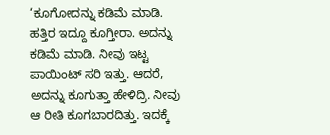‘ಕೂಗೋದನ್ನು ಕಡಿಮೆ ಮಾಡಿ. ಹತ್ತಿರ ಇದ್ದೂ ಕೂಗ್ತೀರಾ. ಅದನ್ನು ಕಡಿಮೆ ಮಾಡಿ. ನೀವು ಇಟ್ಟ ಪಾಯಿಂಟ್ ಸರಿ ಇತ್ತು. ಆದರೆ, ಅದನ್ನು ಕೂಗುತ್ತಾ ಹೇಳಿದ್ರಿ. ನೀವು ಆ ರೀತಿ ಕೂಗಬಾರದಿತ್ತು. ಇದಕ್ಕೆ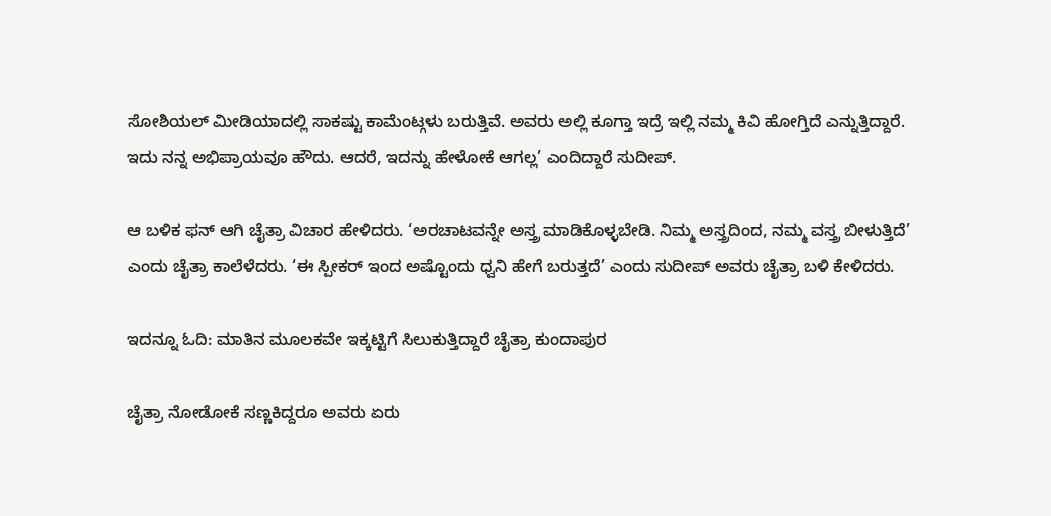ಸೋಶಿಯಲ್ ಮೀಡಿಯಾದಲ್ಲಿ ಸಾಕಷ್ಟು ಕಾಮೆಂಟ್ಗಳು ಬರುತ್ತಿವೆ. ಅವರು ಅಲ್ಲಿ ಕೂಗ್ತಾ ಇದ್ರೆ ಇಲ್ಲಿ ನಮ್ಮ ಕಿವಿ ಹೋಗ್ತಿದೆ ಎನ್ನುತ್ತಿದ್ದಾರೆ. ಇದು ನನ್ನ ಅಭಿಪ್ರಾಯವೂ ಹೌದು. ಆದರೆ, ಇದನ್ನು ಹೇಳೋಕೆ ಆಗಲ್ಲ’ ಎಂದಿದ್ದಾರೆ ಸುದೀಪ್.

ಆ ಬಳಿಕ ಫನ್ ಆಗಿ ಚೈತ್ರಾ ವಿಚಾರ ಹೇಳಿದರು. ‘ಅರಚಾಟವನ್ನೇ ಅಸ್ತ್ರ ಮಾಡಿಕೊಳ್ಳಬೇಡಿ. ನಿಮ್ಮ ಅಸ್ತ್ರದಿಂದ, ನಮ್ಮ ವಸ್ತ್ರ ಬೀಳುತ್ತಿದೆ’ ಎಂದು ಚೈತ್ರಾ ಕಾಲೆಳೆದರು. ‘ಈ ಸ್ಪೀಕರ್ ಇಂದ ಅಷ್ಟೊಂದು ಧ್ವನಿ ಹೇಗೆ ಬರುತ್ತದೆ’ ಎಂದು ಸುದೀಪ್ ಅವರು ಚೈತ್ರಾ ಬಳಿ ಕೇಳಿದರು.

ಇದನ್ನೂ ಓದಿ: ಮಾತಿನ ಮೂಲಕವೇ ಇಕ್ಕಟ್ಟಿಗೆ ಸಿಲುಕುತ್ತಿದ್ದಾರೆ ಚೈತ್ರಾ ಕುಂದಾಪುರ

ಚೈತ್ರಾ ನೋಡೋಕೆ ಸಣ್ಣಕಿದ್ದರೂ ಅವರು ಏರು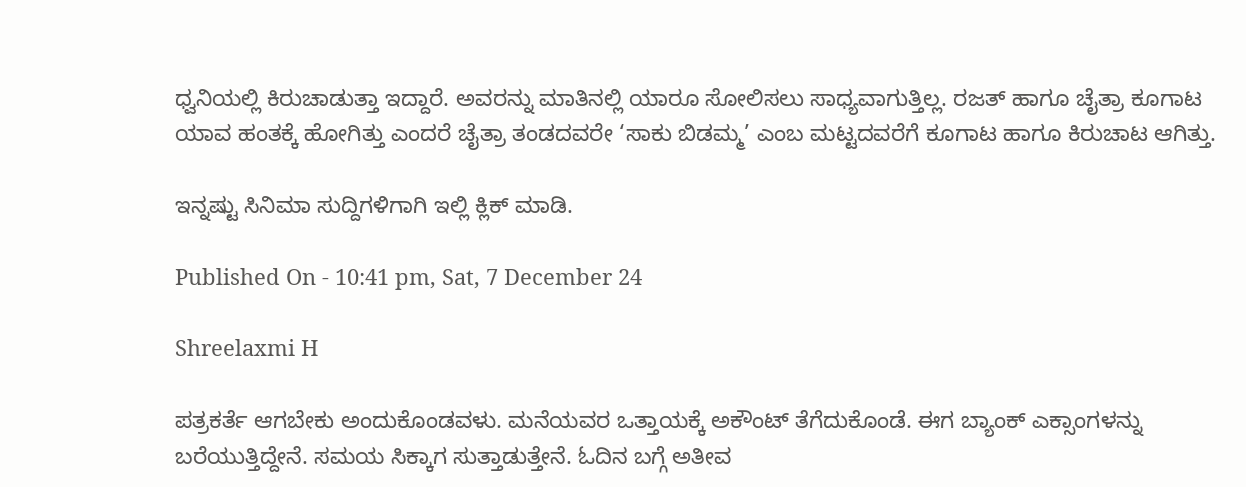ಧ್ವನಿಯಲ್ಲಿ ಕಿರುಚಾಡುತ್ತಾ ಇದ್ದಾರೆ. ಅವರನ್ನು ಮಾತಿನಲ್ಲಿ ಯಾರೂ ಸೋಲಿಸಲು ಸಾಧ್ಯವಾಗುತ್ತಿಲ್ಲ. ರಜತ್ ಹಾಗೂ ಚೈತ್ರಾ ಕೂಗಾಟ ಯಾವ ಹಂತಕ್ಕೆ ಹೋಗಿತ್ತು ಎಂದರೆ ಚೈತ್ರಾ ತಂಡದವರೇ ‘ಸಾಕು ಬಿಡಮ್ಮ’ ಎಂಬ ಮಟ್ಟದವರೆಗೆ ಕೂಗಾಟ ಹಾಗೂ ಕಿರುಚಾಟ ಆಗಿತ್ತು.

ಇನ್ನಷ್ಟು ಸಿನಿಮಾ ಸುದ್ದಿಗಳಿಗಾಗಿ ಇಲ್ಲಿ ಕ್ಲಿಕ್ ಮಾಡಿ.

Published On - 10:41 pm, Sat, 7 December 24

Shreelaxmi H

ಪತ್ರಕರ್ತೆ ಆಗಬೇಕು ಅಂದುಕೊಂಡವಳು. ಮನೆಯವರ ಒತ್ತಾಯಕ್ಕೆ ಅಕೌಂಟ್ ತೆಗೆದುಕೊಂಡೆ. ಈಗ ಬ್ಯಾಂಕ್ ಎಕ್ಸಾಂಗಳನ್ನು ಬರೆಯುತ್ತಿದ್ದೇನೆ. ಸಮಯ ಸಿಕ್ಕಾಗ ಸುತ್ತಾಡುತ್ತೇನೆ. ಓದಿನ ಬಗ್ಗೆ ಅತೀವ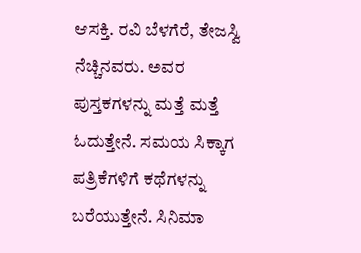ಆಸಕ್ತಿ. ರವಿ ಬೆಳಗೆರೆ, ತೇಜಸ್ವಿ ನೆಚ್ಚಿನವರು. ಅವರ ಪುಸ್ತಕಗಳನ್ನು ಮತ್ತೆ ಮತ್ತೆ ಓದುತ್ತೇನೆ. ಸಮಯ ಸಿಕ್ಕಾಗ ಪತ್ರಿಕೆಗಳಿಗೆ ಕಥೆಗಳನ್ನು ಬರೆಯುತ್ತೇನೆ. ಸಿನಿಮಾ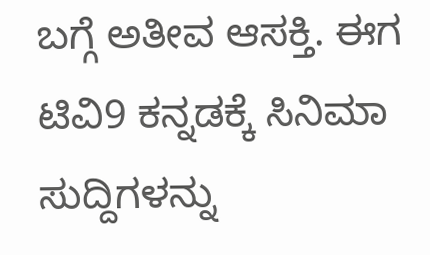ಬಗ್ಗೆ ಅತೀವ ಆಸಕ್ತಿ. ಈಗ ಟಿವಿ9 ಕನ್ನಡಕ್ಕೆ ಸಿನಿಮಾ ಸುದ್ದಿಗಳನ್ನು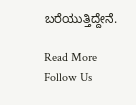ಬರೆಯುತ್ತಿದ್ದೇನೆ.

Read More
Follow Us